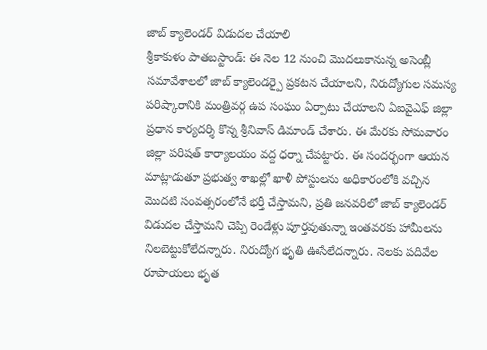జాబ్ క్యాలెండర్ విడుదల చేయాలి
శ్రీకాకుళం పాతబస్టాండ్: ఈ నెల 12 నుంచి మొదలుకానున్న అసెంబ్లీ సమావేశాలలో జాబ్ క్యాలెండర్పై ప్రకటన చేయాలని, నిరుద్యోగుల సమస్య పరిష్కారానికి మంత్రివర్గ ఉప సంఘం ఏర్పాటు చేయాలని ఏఐవైఎఫ్ జిల్లా ప్రధాన కార్యదర్శి కొన్న శ్రీనివాస్ డిమాండ్ చేశారు. ఈ మేరకు సోమవారం జిల్లా పరిషత్ కార్యాలయం వద్ద ధర్నా చేపట్టారు. ఈ సందర్భంగా ఆయన మాట్లాడుతూ ప్రభుత్వ శాఖల్లో ఖాళీ పోస్టులను అధికారంలోకి వచ్చిన మొదటి సంవత్సరంలోనే భర్తీ చేస్తామని, ప్రతి జనవరిలో జాబ్ క్యాలెండర్ విడుదల చేస్తామని చెప్పి రెండేళ్లు పూర్తవుతున్నా ఇంతవరకు హామీలను నిలబెట్టుకోలేదన్నారు. నిరుద్యోగ భృతి ఊసేలేదన్నారు. నెలకు పదివేల రూపాయలు భృత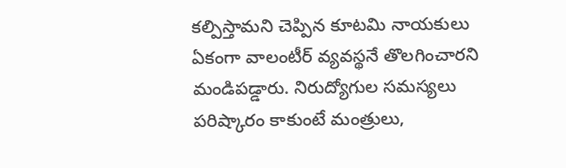కల్పిస్తామని చెప్పిన కూటమి నాయకులు ఏకంగా వాలంటీర్ వ్యవస్థనే తొలగించారని మండిపడ్డారు. నిరుద్యోగుల సమస్యలు పరిష్కారం కాకుంటే మంత్రులు,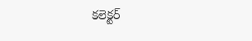కలెక్టర్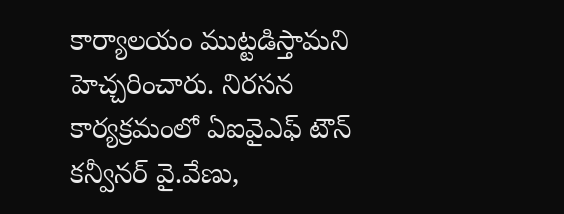కార్యాలయం ముట్టడిస్తామని హెచ్చరించారు. నిరసన కార్యక్రమంలో ఏఐవైఎఫ్ టౌన్ కన్వీనర్ వై.వేణు,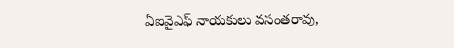ఏఐవైఎఫ్ నాయకులు వసంతరావు,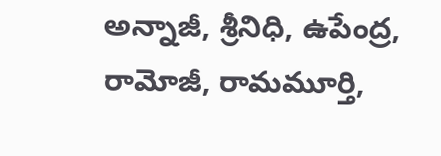అన్నాజీ, శ్రీనిధి, ఉపేంద్ర, రామోజీ, రామమూర్తి,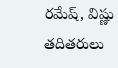రమేష్, విష్ణు తదితరులు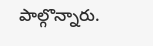పాల్గొన్నారు.